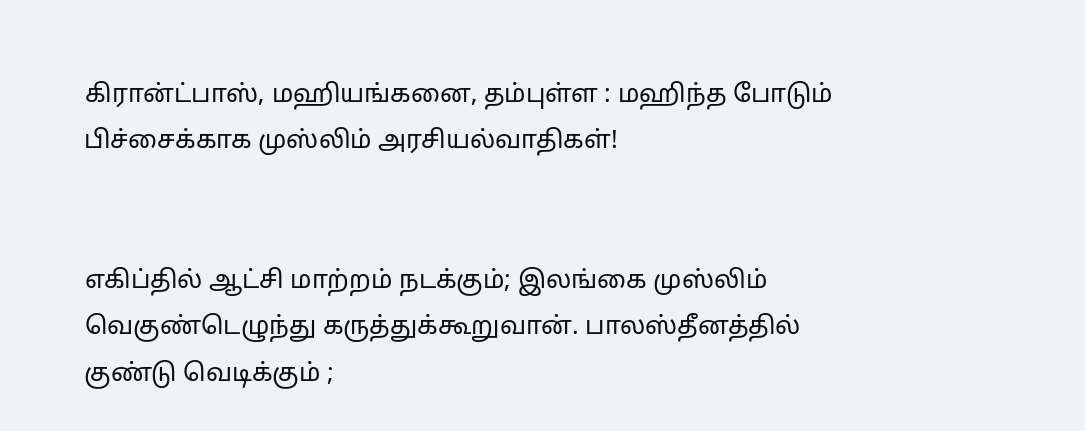கிரான்ட்பாஸ், மஹியங்கனை, தம்புள்ள : மஹிந்த போடும் பிச்சைக்காக முஸ்லிம் அரசியல்வாதிகள்!


எகிப்தில் ஆட்சி மாற்றம் நடக்கும்; இலங்கை முஸ்லிம் வெகுண்டெழுந்து கருத்துக்கூறுவான். பாலஸ்தீனத்தில் குண்டு வெடிக்கும் ;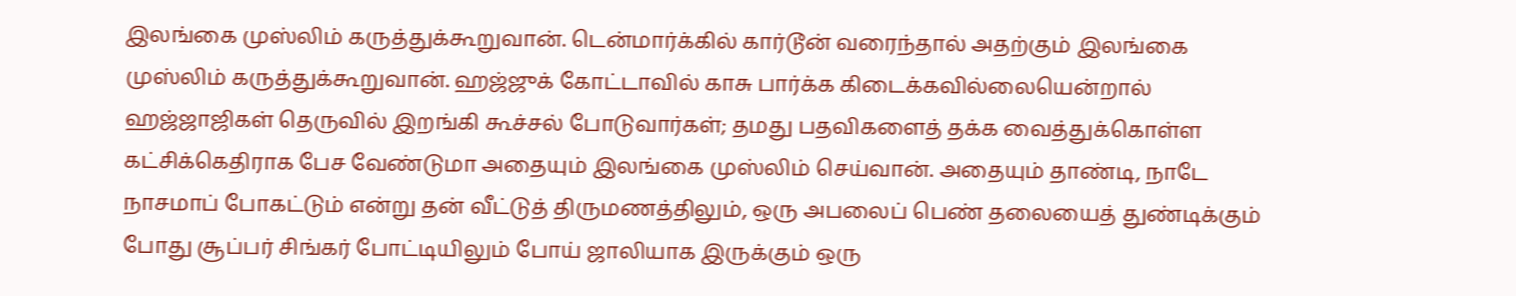இலங்கை முஸ்லிம் கருத்துக்கூறுவான். டென்மார்க்கில் கார்டூன் வரைந்தால் அதற்கும் இலங்கை முஸ்லிம் கருத்துக்கூறுவான். ஹஜ்ஜுக் கோட்டாவில் காசு பார்க்க கிடைக்கவில்லையென்றால் ஹஜ்ஜாஜிகள் தெருவில் இறங்கி கூச்சல் போடுவார்கள்; தமது பதவிகளைத் தக்க வைத்துக்கொள்ள கட்சிக்கெதிராக பேச வேண்டுமா அதையும் இலங்கை முஸ்லிம் செய்வான். அதையும் தாண்டி, நாடே நாசமாப் போகட்டும் என்று தன் வீட்டுத் திருமணத்திலும், ஒரு அபலைப் பெண் தலையைத் துண்டிக்கும் போது சூப்பர் சிங்கர் போட்டியிலும் போய் ஜாலியாக இருக்கும் ஒரு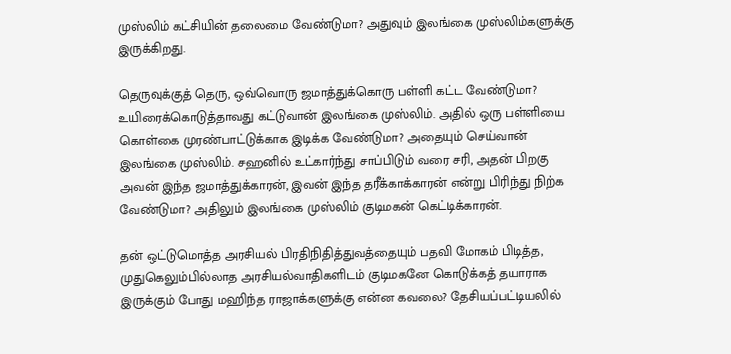முஸ்லிம் கட்சியின் தலைமை வேண்டுமா? அதுவும் இலங்கை முஸ்லிம்களுக்கு இருக்கிறது.

தெருவுக்குத் தெரு, ஒவ்வொரு ஜமாத்துக்கொரு பள்ளி கட்ட வேண்டுமா? உயிரைக்கொடுத்தாவது கட்டுவான் இலங்கை முஸ்லிம். அதில் ஒரு பள்ளியை கொள்கை முரண்பாட்டுக்காக இடிக்க வேண்டுமா? அதையும் செய்வான் இலங்கை முஸ்லிம். சஹனில் உட்கார்ந்து சாப்பிடும் வரை சரி, அதன் பிறகு அவன் இந்த ஜமாத்துக்காரன், இவன் இந்த தரீக்காக்காரன் என்று பிரிந்து நிற்க வேண்டுமா? அதிலும் இலங்கை முஸ்லிம் குடிமகன் கெட்டிக்காரன்.

தன் ஒட்டுமொத்த அரசியல் பிரதிநிதித்துவத்தையும் பதவி மோகம் பிடித்த, முதுகெலும்பில்லாத அரசியல்வாதிகளிடம் குடிமகனே கொடுக்கத் தயாராக இருக்கும் போது மஹிந்த ராஜாக்களுக்கு என்ன கவலை? தேசியப்பட்டியலில்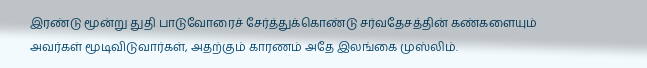இரண்டு மூன்று துதி பாடுவோரைச் சேர்த்துக்கொண்டு சர்வதேசத்தின் கண்களையும் அவர்கள் மூடிவிடுவார்கள், அதற்கும் காரணம் அதே இலங்கை முஸ்லிம்.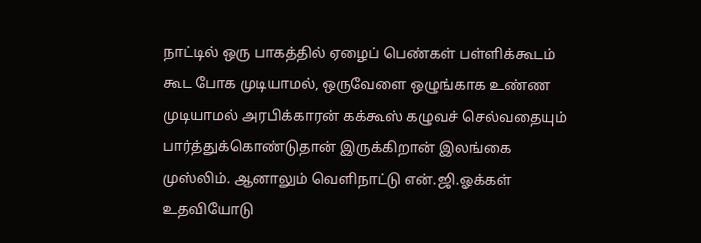நாட்டில் ஒரு பாகத்தில் ஏழைப் பெண்கள் பள்ளிக்கூடம் கூட போக முடியாமல், ஒருவேளை ஒழுங்காக உண்ண முடியாமல் அரபிக்காரன் கக்கூஸ் கழுவச் செல்வதையும் பார்த்துக்கொண்டுதான் இருக்கிறான் இலங்கை முஸ்லிம். ஆனாலும் வெளிநாட்டு என்.ஜி.ஓக்கள் உதவியோடு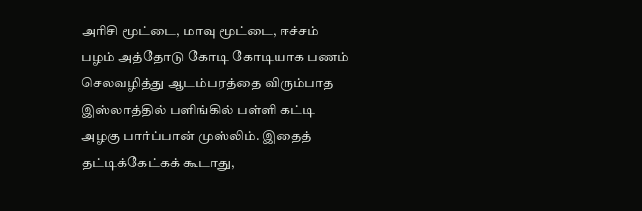அரிசி மூட்டை, மாவு மூட்டை, ஈச்சம் பழம் அத்தோடு கோடி கோடியாக பணம் செலவழித்து ஆடம்பரத்தை விரும்பாத இஸ்லாத்தில் பளிங்கில் பள்ளி கட்டி அழகு பார்ப்பான் முஸ்லிம். இதைத் தட்டிக்கேட்கக் கூடாது,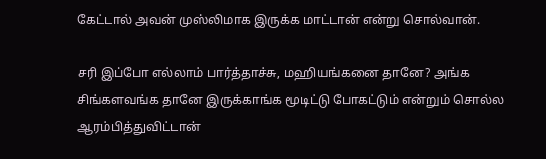கேட்டால் அவன் முஸ்லிமாக இருக்க மாட்டான் என்று சொல்வான்.

சரி இப்போ எல்லாம் பார்த்தாச்சு, மஹியங்கனை தானே? அங்க சிங்களவங்க தானே இருக்காங்க மூடிட்டு போகட்டும் என்றும் சொல்ல ஆரம்பித்துவிட்டான்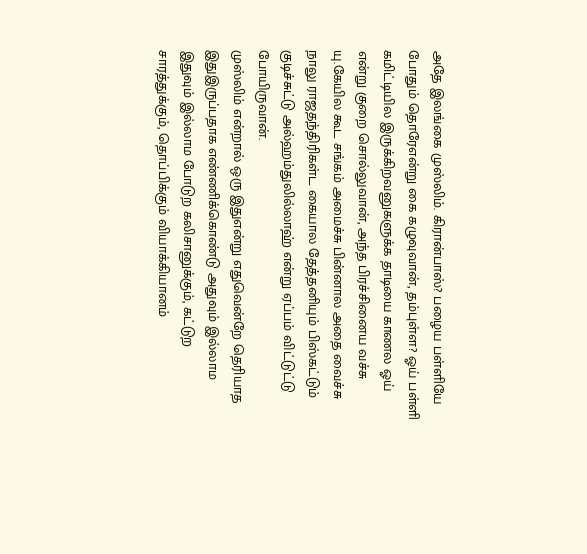அதே இலங்கை முஸ்லிம். கிரான்பாஸ்? பழைய பள்ளியே போதும் தொரேஎன்று கை கழுவுவான், தம்புள்ள? ஓய் பள்ளி கமிட்டியில இருக்கிறவனுகளுக்க தாடியை காணல ஓய் என்று குறை சொல்லுவான், அந்த பிரச்சினைய வச்சு யு.கேயில கூட சங்கம் அமைச்சு பின்னால அதை வைச்சு நாலு ராஜதந்திரிகள்ட கையால தேத்தனியும் பிஸ்கட்டும் குடிச்சுட்டு அல்ஹம்துலில்லாஹ் என்று ஏப்பம் விட்டுட்டு போயிருவான்.
முஸ்லிம் என்றால் ஒரு இதுஎன்று எதுவென்றே தெரியாத இதுஇருப்பதாக எண்ணிக்கொண்டு அதுவும் இல்லாம இதுவும் இல்லாம போடுற கலிசானுக்கும், கட்டுற சாரத்துக்கும், தொப்பிக்கும் வியாக்கியானம்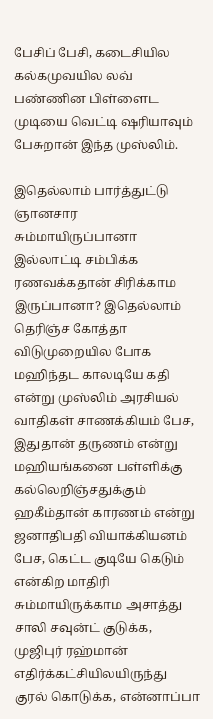பேசிப் பேசி, கடைசியில கல்கமுவயில லவ் பண்ணின பிள்ளைட முடியை வெட்டி ஷரியாவும் பேசுறான் இந்த முஸ்லிம்.

இதெல்லாம் பார்த்துட்டு ஞானசார சும்மாயிருப்பானா இல்லாட்டி சம்பிக்க ரணவக்கதான் சிரிக்காம இருப்பானா? இதெல்லாம் தெரிஞ்ச கோத்தா விடுமுறையில போக மஹிந்தட காலடியே கதி என்று முஸ்லிம் அரசியல் வாதிகள் சாணக்கியம் பேச, இதுதான் தருணம் என்று மஹியங்கனை பள்ளிக்கு கல்லெறிஞ்சதுக்கும் ஹகீம்தான் காரணம் என்று ஜனாதிபதி வியாக்கியனம் பேச, கெட்ட குடியே கெடும் என்கிற மாதிரி சும்மாயிருக்காம அசாத்து சாலி சவுன்ட் குடுக்க, முஜிபுர் ரஹ்மான் எதிர்க்கட்சியிலயிருந்து குரல் கொடுக்க, என்னாப்பா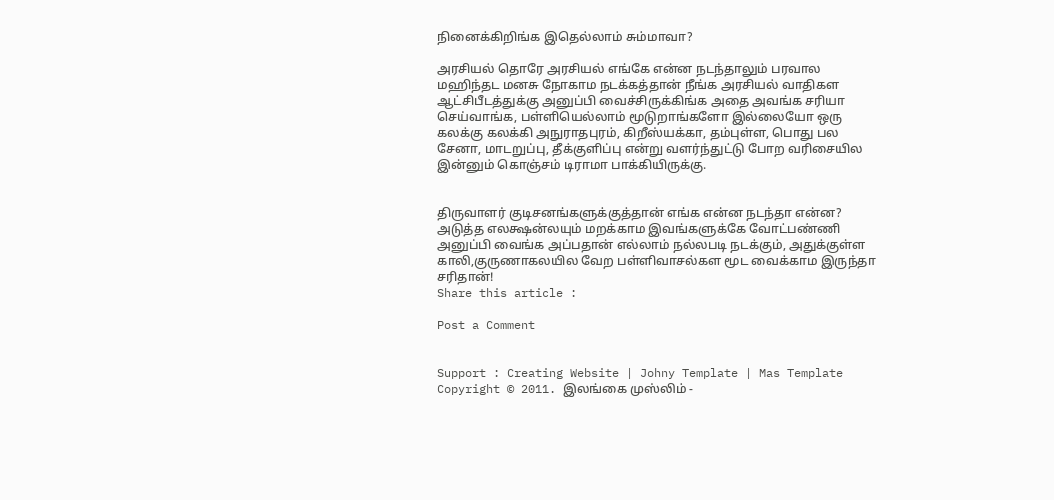நினைக்கிறிங்க இதெல்லாம் சும்மாவா?

அரசியல் தொரே அரசியல் எங்கே என்ன நடந்தாலும் பரவால மஹிந்தட மனசு நோகாம நடக்கத்தான் நீங்க அரசியல் வாதிகள ஆட்சிபீடத்துக்கு அனுப்பி வைச்சிருக்கிங்க அதை அவங்க சரியா செய்வாங்க, பள்ளியெல்லாம் மூடுறாங்களோ இல்லையோ ஒரு கலக்கு கலக்கி அநுராதபுரம், கிறீஸ்யக்கா, தம்புள்ள, பொது பல சேனா, மாடறுப்பு, தீக்குளிப்பு என்று வளர்ந்துட்டு போற வரிசையில இன்னும் கொஞ்சம் டிராமா பாக்கியிருக்கு.


திருவாளர் குடிசனங்களுக்குத்தான் எங்க என்ன நடந்தா என்ன? அடுத்த எலக்ஷன்லயும் மறக்காம இவங்களுக்கே வோட்பண்ணி அனுப்பி வைங்க அப்பதான் எல்லாம் நல்லபடி நடக்கும், அதுக்குள்ள காலி,குருணாகலயில வேற பள்ளிவாசல்கள மூட வைக்காம இருந்தா சரிதான்!
Share this article :

Post a Comment


Support : Creating Website | Johny Template | Mas Template
Copyright © 2011. இலங்கை முஸ்லிம் -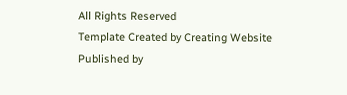All Rights Reserved
Template Created by Creating Website Published by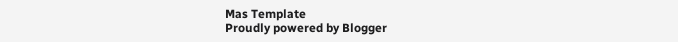Mas Template
Proudly powered by Blogger